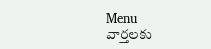Menu
వార్తలకు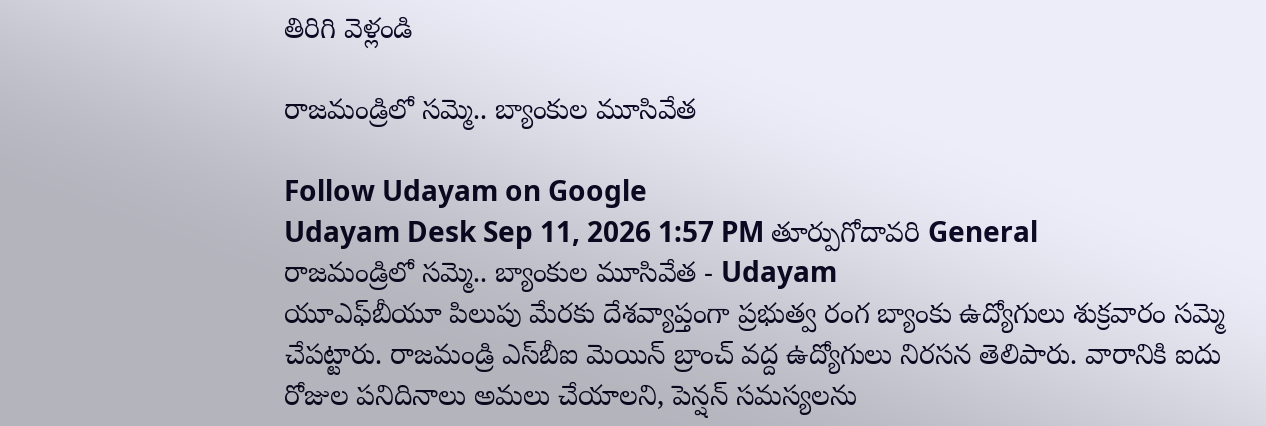తిరిగి వెళ్లండి

రాజమండ్రిలో సమ్మె.. బ్యాంకుల మూసివేత

Follow Udayam on Google
Udayam Desk Sep 11, 2026 1:57 PM తూర్పుగోదావరి General
రాజమండ్రిలో సమ్మె.. బ్యాంకుల మూసివేత - Udayam
యూఎఫ్‌బీయూ పిలుపు మేరకు దేశవ్యాప్తంగా ప్రభుత్వ రంగ బ్యాంకు ఉద్యోగులు శుక్రవారం సమ్మె చేపట్టారు. రాజమండ్రి ఎస్‌బీఐ మెయిన్‌ బ్రాంచ్‌ వద్ద ఉద్యోగులు నిరసన తెలిపారు. వారానికి ఐదు రోజుల పనిదినాలు అమలు చేయాలని, పెన్షన్‌ సమస్యలను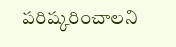పరిష్కరించాలని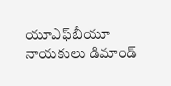యూఎఫ్‌బీయూ నాయకులు డిమాండ్‌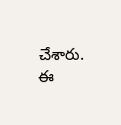చేశారు. ఈ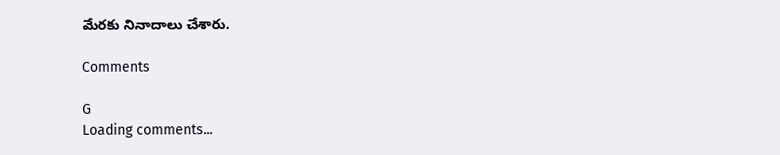మేరకు నినాదాలు చేశారు.

Comments

G
Loading comments...